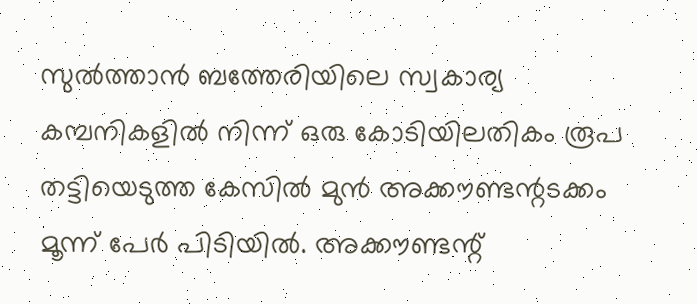സുൽത്താൻ ബത്തേരിയിലെ സ്വകാര്യ കമ്പനികളിൽ നിന്ന് ഒരു കോടിയിലതികം രൂപ തട്ടിയെടുത്ത കേസിൽ മുൻ അക്കൗണ്ടന്റടക്കം മൂന്ന് പേർ പിടിയിൽ. അക്കൗണ്ടന്റ്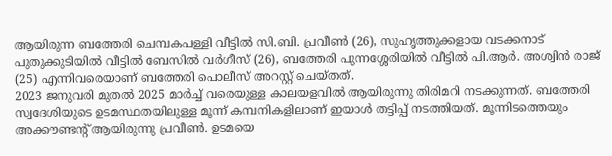ആയിരുന്ന ബത്തേരി ചെമ്പകപള്ളി വീട്ടിൽ സി.ബി. പ്രവീൺ (26), സുഹൃത്തുക്കളായ വടക്കനാട് പുതുക്കുടിയിൽ വീട്ടിൽ ബേസിൽ വർഗീസ് (26), ബത്തേരി പുന്നശ്ശേരിയിൽ വീട്ടിൽ പി.ആർ. അശ്വിൻ രാജ് (25) എന്നിവരെയാണ് ബത്തേരി പൊലീസ് അറസ്റ്റ് ചെയ്തത്.
2023 ജനുവരി മുതൽ 2025 മാർച്ച് വരെയുള്ള കാലയളവിൽ ആയിരുന്നു തിരിമറി നടക്കുന്നത്. ബത്തേരി സ്വദേശിയുടെ ഉടമസ്ഥതയിലുള്ള മൂന്ന് കമ്പനികളിലാണ് ഇയാൾ തട്ടിപ്പ് നടത്തിയത്. മൂന്നിടത്തെയും അക്കൗണ്ടന്റ് ആയിരുന്നു പ്രവീൺ. ഉടമയെ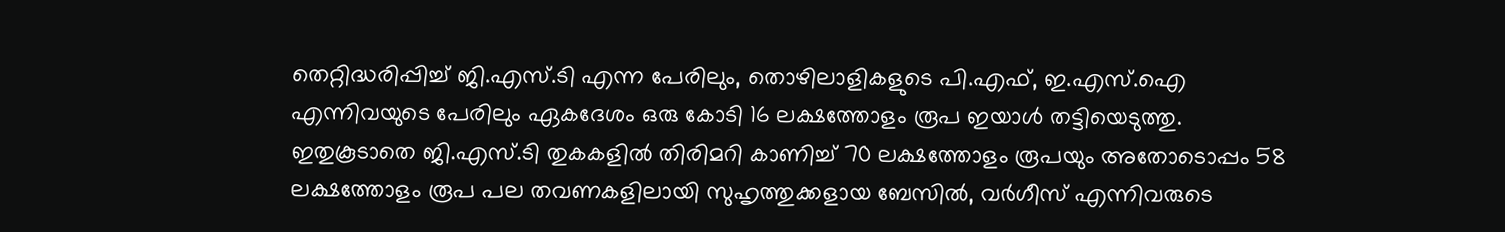തെറ്റിദ്ധരിപ്പിച്ച് ജി.എസ്.ടി എന്ന പേരിലും, തൊഴിലാളികളുടെ പി.എഫ്, ഇ.എസ്.ഐ എന്നിവയുടെ പേരിലും ഏകദേശം ഒരു കോടി 16 ലക്ഷത്തോളം രൂപ ഇയാൾ തട്ടിയെടുത്തു.
ഇതുകൂടാതെ ജി.എസ്.ടി തുകകളിൽ തിരിമറി കാണിച്ച് 70 ലക്ഷത്തോളം രൂപയും അതോടൊപ്പം 58 ലക്ഷത്തോളം രൂപ പല തവണകളിലായി സുഹൃത്തുക്കളായ ബേസിൽ, വർഗീസ് എന്നിവരുടെ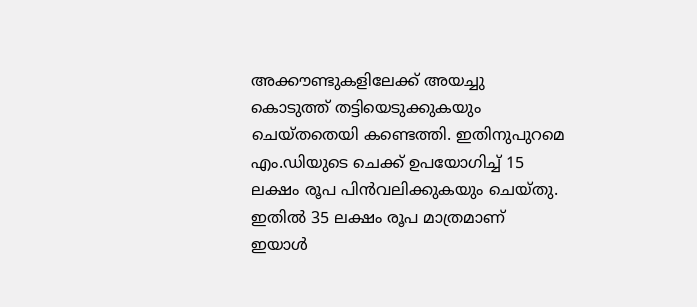അക്കൗണ്ടുകളിലേക്ക് അയച്ചു കൊടുത്ത് തട്ടിയെടുക്കുകയും ചെയ്തതെയി കണ്ടെത്തി. ഇതിനുപുറമെ എം.ഡിയുടെ ചെക്ക് ഉപയോഗിച്ച് 15 ലക്ഷം രൂപ പിൻവലിക്കുകയും ചെയ്തു. ഇതിൽ 35 ലക്ഷം രൂപ മാത്രമാണ് ഇയാൾ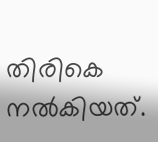തിരികെ നൽകിയത്.